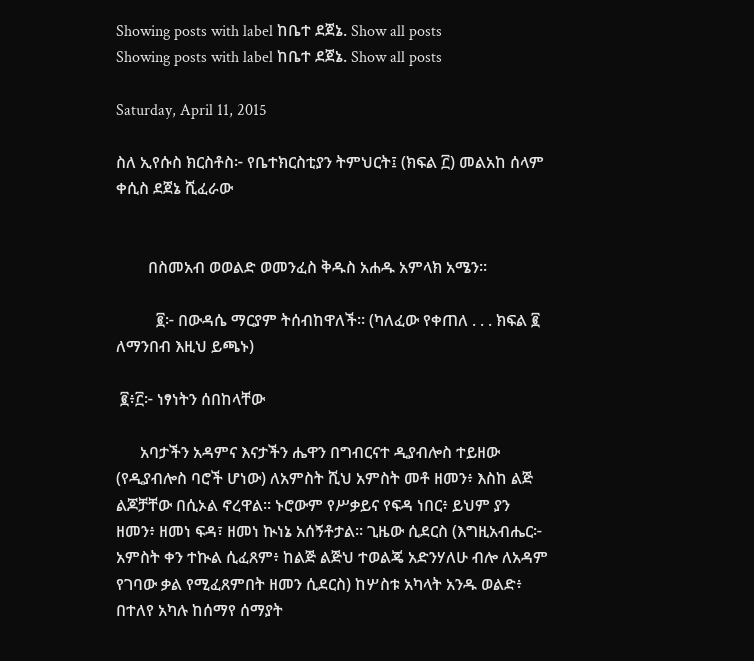Showing posts with label ከቤተ ደጀኔ. Show all posts
Showing posts with label ከቤተ ደጀኔ. Show all posts

Saturday, April 11, 2015

ስለ ኢየሱስ ክርስቶስ፦ የቤተክርስቲያን ትምህርት፤ (ክፍል ፫) መልአከ ሰላም ቀሲስ ደጀኔ ሺፈራው


        በስመአብ ወወልድ ወመንፈስ ቅዱስ አሐዱ አምላክ አሜን።

          ፪፦ በውዳሴ ማርያም ትሰብከዋለች። (ካለፈው የቀጠለ . . . ክፍል ፪ ለማንበብ እዚህ ይጫኑ)

 ፪፥፫፦ ነፃነትን ሰበከላቸው

      አባታችን አዳምና እናታችን ሔዋን በግብርናተ ዲያብሎስ ተይዘው (የዲያብሎስ ባሮች ሆነው) ለአምስት ሺህ አምስት መቶ ዘመን፥ እስከ ልጅ ልጆቻቸው በሲኦል ኖረዋል። ኑሮውም የሥቃይና የፍዳ ነበር፥ ይህም ያን ዘመን፥ ዘመነ ፍዳ፣ ዘመነ ኲነኔ አሰኝቶታል። ጊዜው ሲደርስ (እግዚአብሔር፦ አምስት ቀን ተኲል ሲፈጸም፥ ከልጅ ልጅህ ተወልጄ አድንሃለሁ ብሎ ለአዳም የገባው ቃል የሚፈጸምበት ዘመን ሲደርስ) ከሦስቱ አካላት አንዱ ወልድ፥ በተለየ አካሉ ከሰማየ ሰማያት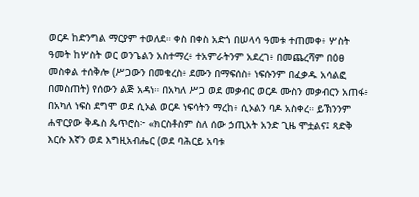ወርዶ ከድንግል ማርያም ተወለደ። ቀስ በቀስ አድጎ በሠላሳ ዓመቱ ተጠመቀ፥ ሦስት ዓመት ከሦስት ወር ወንጌልን አስተማረ፥ ተአምራትንም አደረገ፥ በመጨረሻም በዕፀ መስቀል ተሰቅሎ (ሥጋውን በመቁረስ፥ ደሙን በማፍሰስ፥ ነፍሱንም በፈቃዱ አሳልፎ በመስጠት) የሰውን ልጅ አዳነ። በአካለ ሥጋ ወደ መቃብር ወርዶ ሙስን መቃብርን አጠፋ፥ በአካለ ነፍስ ደግሞ ወደ ሲኦል ወርዶ ነፍሳትን ማረከ፥ ሲኦልን ባዶ አስቀረ። ይኽንንም ሐዋርያው ቅዱስ ጴጥሮስ፦ «ክርስቶስም ስለ ሰው ኃጢአት አንድ ጊዜ ሞቷልና፤ ጻድቅ እርሱ እኛን ወደ እግዚአብሔር (ወደ ባሕርይ አባቱ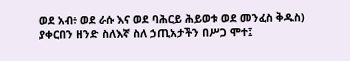ወደ አብ፥ ወደ ራሱ እና ወደ ባሕርይ ሕይወቱ ወደ መንፈስ ቅዱስ) ያቀርበን ዘንድ ስለእኛ ስለ ኃጢአታችን በሥጋ ሞተ፤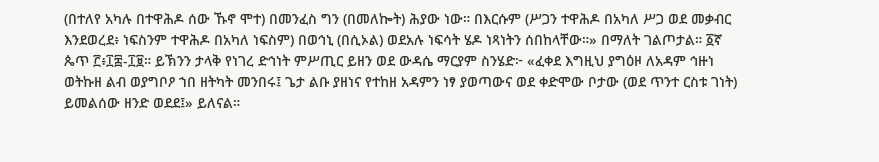(በተለየ አካሉ በተዋሕዶ ሰው ኹኖ ሞተ) በመንፈስ ግን (በመለኰት) ሕያው ነው። በእርሱም (ሥጋን ተዋሕዶ በአካለ ሥጋ ወደ መቃብር እንደወረደ፥ ነፍስንም ተዋሕዶ በአካለ ነፍስም) በወኅኒ (በሲኦል) ወደአሉ ነፍሳት ሄዶ ነጻነትን ሰበከላቸው።» በማለት ገልጦታል። ፩ኛ ጴጥ ፫፥፲፰-፲፱። ይኽንን ታላቅ የነገረ ድኅነት ምሥጢር ይዘን ወደ ውዳሴ ማርያም ስንሄድ፦ «ፈቀደ እግዚህ ያግዕዞ ለአዳም ኅዙነ ወትኩዘ ልብ ወያግቦዖ ኀበ ዘትካት መንበሩ፤ ጌታ ልቡ ያዘነና የተከዘ አዳምን ነፃ ያወጣውና ወደ ቀድሞው ቦታው (ወደ ጥንተ ርስቱ ገነት) ይመልሰው ዘንድ ወደደ፤» ይለናል።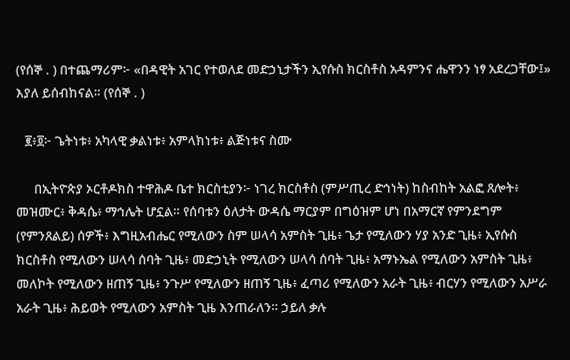(የሰኞ . ) በተጨማሪም፦ «በዳዊት አገር የተወለደ መድኃኒታችን ኢየሱስ ክርስቶስ አዳምንና ሔዋንን ነፃ አደረጋቸው፤» እያለ ይሰብከናል። (የሰኞ . )

   ፪፥፬፦ ጌትነቱ፥ አካላዊ ቃልነቱ፥ አምላክነቱ፥ ልጅነቱና ስሙ

      በኢትዮጵያ ኦርቶዶክስ ተዋሕዶ ቤተ ክርስቲያን፦ ነገረ ክርስቶስ (ምሥጢረ ድኅነት) ከስብከት አልፎ ጸሎት፥ መዝሙር፥ ቅዳሴ፥ ማኅሌት ሆኗል። የሰባቱን ዕለታት ውዳሴ ማርያም በግዕዝም ሆነ በአማርኛ የምንደግም (የምንጸልይ) ሰዎች፥ እግዚአብሔር የሚለውን ስም ሠላሳ አምስት ጊዜ፥ ጌታ የሚለውን ሃያ አንድ ጊዜ፥ ኢየሱስ ክርስቶስ የሚለውን ሠላሳ ሰባት ጊዜ፥ መድኃኒት የሚለውን ሠላሳ ሰባት ጊዜ፥ አማኑኤል የሚለውን አምስት ጊዜ፥ መለኮት የሚለውን ዘጠኝ ጊዜ፥ ንጉሥ የሚለውን ዘጠኝ ጊዜ፥ ፈጣሪ የሚለውን አራት ጊዜ፥ ብርሃን የሚለውን አሥራ አራት ጊዜ፥ ሕይወት የሚለውን አምስት ጊዜ እንጠራለን። ኃይለ ቃሉ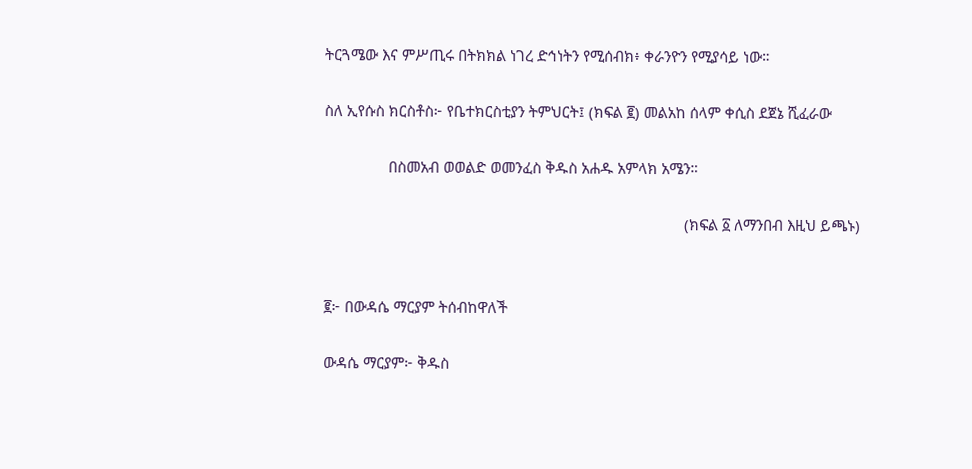ትርጓሜው እና ምሥጢሩ በትክክል ነገረ ድኅነትን የሚሰብክ፥ ቀራንዮን የሚያሳይ ነው።

ስለ ኢየሱስ ክርስቶስ፦ የቤተክርስቲያን ትምህርት፤ (ክፍል ፪) መልአከ ሰላም ቀሲስ ደጀኔ ሺፈራው

                በስመአብ ወወልድ ወመንፈስ ቅዱስ አሐዱ አምላክ አሜን።

                                                                                          (ክፍል ፩ ለማንበብ እዚህ ይጫኑ)


፪፦ በውዳሴ ማርያም ትሰብከዋለች

ውዳሴ ማርያም፦ ቅዱስ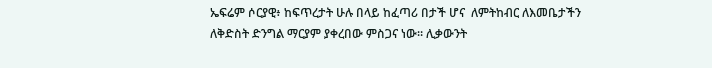ኤፍሬም ሶርያዊ፥ ከፍጥረታት ሁሉ በላይ ከፈጣሪ በታች ሆና  ለምትከብር ለእመቤታችን ለቅድስት ድንግል ማርያም ያቀረበው ምስጋና ነው። ሊቃውንት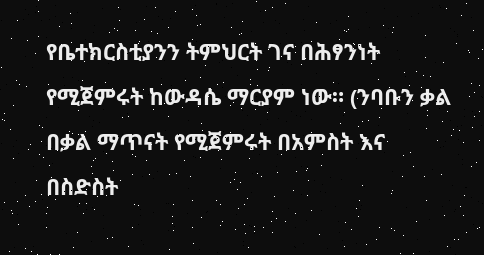የቤተክርስቲያንን ትምህርት ገና በሕፃንነት የሚጀምሩት ከውዳሴ ማርያም ነው። (ንባቡን ቃል በቃል ማጥናት የሚጀምሩት በአምስት እና በስድስት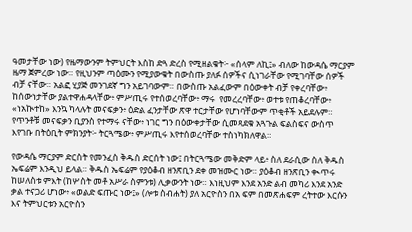ዓመታቸው ነው) የዜማውንም ትምህርት እስከ ድጓ ድረስ የሚዘልቁት፦ «ሰላም ለኪ፤» ብለው ከውዳሴ ማርያም ዜማ ጀምረው ነው። የዚህንም ጣዕሙን የሚያውቁት በውስጡ ያለፉ ሰዎችና ሲነገራቸው የሚገባቸው ሰዎች ብቻ ናቸው። አልፎ ሂያጅ መንገደኛ ግን አይገባውም። በውስጡ አልፈውም በዕውቀት ብቻ የቀረባቸው፥ ከሰውነታቸው ያልተዋሐዳላቸው፥ ምሥጢሩ የተሰወረባቸው፥ ማሩ  የመረረባቸው፥ ወተቱ የጠቆረባቸው፥ «ነአኲተከ» እንኳ ካላሉት መናፍቃን፥ ዕድል ፈንታቸው ጽዋ ተርታቸው የሆነባቸውም ጥቂቶች አይደሉም። የጥንቶቹ መናፍቃን ቢያንስ የተማሩ ናቸው፥ ነገር ግን በዕውቀታቸው ሲመጻደቁ አጓጉል ፍልስፍና ውስጥ እየገቡ በትዕቢት ምክንያት፦ ትርጓሜው፥ ምሥጢሩ እየተሰወረባቸው ተስነካክለዋል።

የውዳሴ ማርያም ድርስት የመንፈስ ቅዱስ ድርሰት ነው፤ በትርጓሜው መቅድም ላይ፥ ስለ ደራሲው ስለ ቅዱስ ኤፍሬም እንዲህ ይላል። ቅዱስ ኤፍሬም የያዕቆብ ዘንጽቢን ደቀ መዝሙር ነው። ያዕቆብ ዘንጽቢን ቊጥሩ ከሠለስቱ ምእት (ከሦስት መቶ አሥራ ስምንቱ) ሊቃውንት ነው። እነዚህም እንደ አንድ ልብ መካሪ እንደ አንድ ቃል ተናጋሪ ሆነው፥ «ወልድ ፍጡር ነው፤» (ሎቱ ስብሐት) ያለ አርዮስን በአ ፍም በመጽሐፍም ረትተው እርሱን እና ትምህርቱን አርዮስን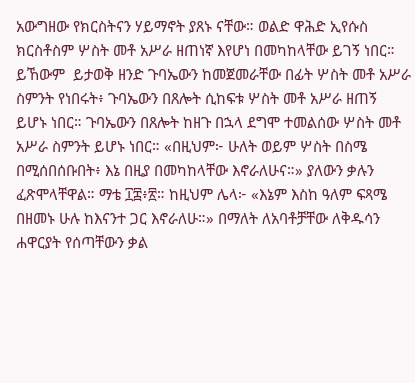አውግዘው የክርስትናን ሃይማኖት ያጸኑ ናቸው። ወልድ ዋሕድ ኢየሱስ ክርስቶስም ሦስት መቶ አሥራ ዘጠነኛ እየሆነ በመካከላቸው ይገኝ ነበር። ይኸውም  ይታወቅ ዘንድ ጉባኤውን ከመጀመራቸው በፊት ሦስት መቶ አሥራ ስምንት የነበሩት፥ ጉባኤውን በጸሎት ሲከፍቱ ሦስት መቶ አሥራ ዘጠኝ ይሆኑ ነበር። ጉባኤውን በጸሎት ከዘጉ በኋላ ደግሞ ተመልሰው ሦስት መቶ አሥራ ስምንት ይሆኑ ነበር። «በዚህም፦ ሁለት ወይም ሦስት በስሜ በሚሰበሰቡበት፥ እኔ በዚያ በመካከላቸው እኖራለሁና።» ያለውን ቃሉን ፈጽሞላቸዋል። ማቴ ፲፰፥፳። ከዚህም ሌላ፦ «እኔም እስከ ዓለም ፍጻሜ በዘመኑ ሁሉ ከእናንተ ጋር እኖራለሁ።» በማለት ለአባቶቻቸው ለቅዱሳን ሐዋርያት የሰጣቸውን ቃል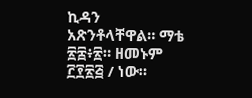ኪዳን አጽንቶላቸዋል። ማቴ ፳፰፥፳። ዘመኑም ፫፻፳፭ / ነው።